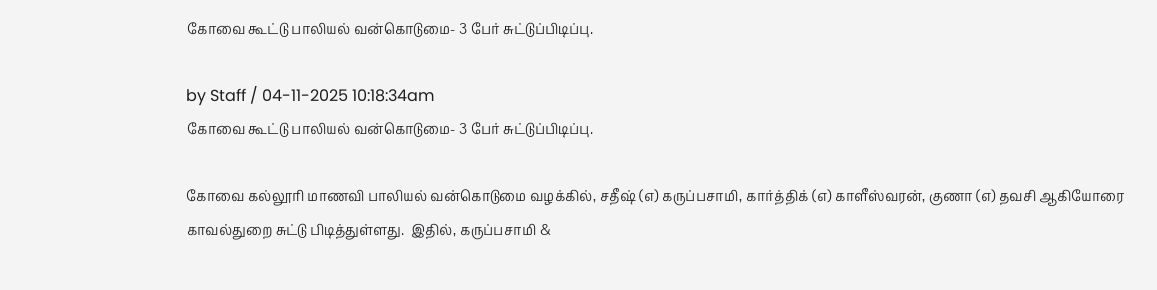கோவை கூட்டு பாலியல் வன்கொடுமை- 3 பேர் சுட்டுப்பிடிப்பு.

by Staff / 04-11-2025 10:18:34am
கோவை கூட்டு பாலியல் வன்கொடுமை- 3 பேர் சுட்டுப்பிடிப்பு.

கோவை கல்லூரி மாணவி பாலியல் வன்கொடுமை வழக்கில், சதீஷ் (எ) கருப்பசாமி, கார்த்திக் (எ) காளீஸ்வரன், குணா (எ) தவசி ஆகியோரை காவல்துறை சுட்டு பிடித்துள்ளது.  இதில், கருப்பசாமி &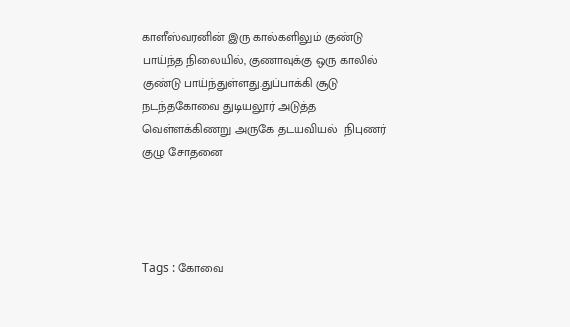காளீஸ்வரனின் இரு கால்களிலும் குண்டு பாய்ந்த நிலையில், குணாவுக்கு ஒரு காலில் குண்டு பாய்ந்துள்ளது.துப்பாக்கி சூடு நடந்தகோவை துடியலூர் அடுத்த வெள்ளக்கிணறு அருகே தடயவியல்  நிபுணர் குழு சோதனை




Tags : கோவை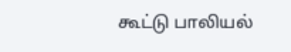கூட்டு பாலியல்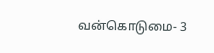வன்கொடுமை- 3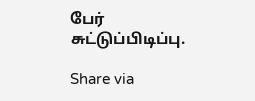பேர் சுட்டுப்பிடிப்பு.

Share via